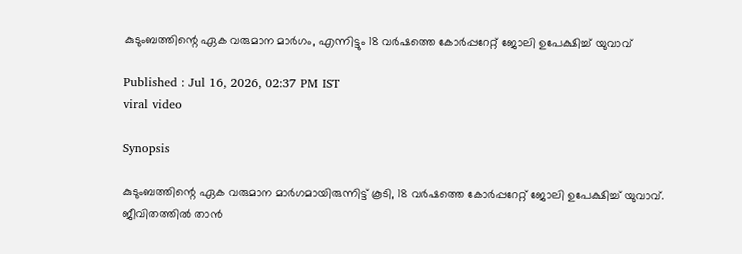കുടുംബത്തിന്റെ ഏക വരുമാന മാർഗം, എന്നിട്ടും 18 വർഷത്തെ കോർപ്പറേറ്റ് ജോലി ഉപേക്ഷിച്ച് യുവാവ്

Published : Jul 16, 2026, 02:37 PM IST
viral video

Synopsis

കുടുംബത്തിന്റെ ഏക വരുമാന മാര്‍ഗമായിരുന്നിട്ട് കൂടി, 18 വർഷത്തെ കോർപ്പറേറ്റ് ജോലി ഉപേക്ഷിച്ച് യുവാവ്. ജീവിതത്തില്‍ താന്‍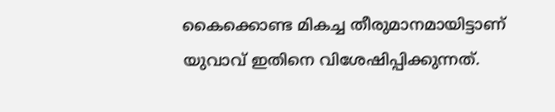കൈക്കൊണ്ട മികച്ച തീരുമാനമായിട്ടാണ് യുവാവ് ഇതിനെ വിശേഷിപ്പിക്കുന്നത്.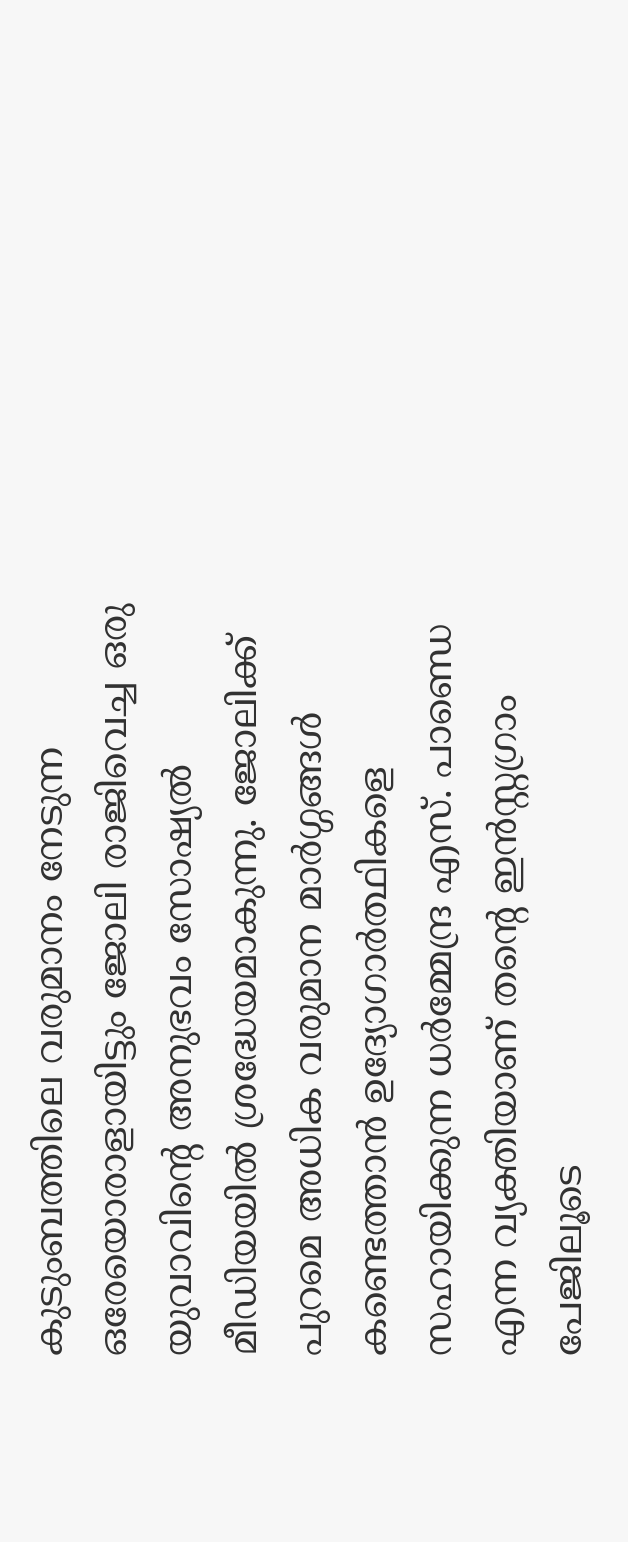കുടുംബത്തിലെ വരുമാനം നേടുന്ന ഒരേയൊരാളായിട്ടും ജോലി രാജിവെച്ച ഒരു യുവാവിന്റെ അനുഭവം സോഷ്യൽ മീഡിയയിൽ ശ്രദ്ധേയമാകുന്നു. ജോലിക്ക് പുറമെ അധിക വരുമാന മാർഗ്ഗങ്ങൾ കണ്ടെത്താൻ ഉദ്യോഗാർത്ഥികളെ സഹായിക്കുന്ന ധർമ്മേന്ദ്ര എസ്. പാണ്ഡെ എന്ന വ്യക്തിയാണ് തന്റെ ഇൻസ്റ്റഗ്രാം പേജിലൂടെ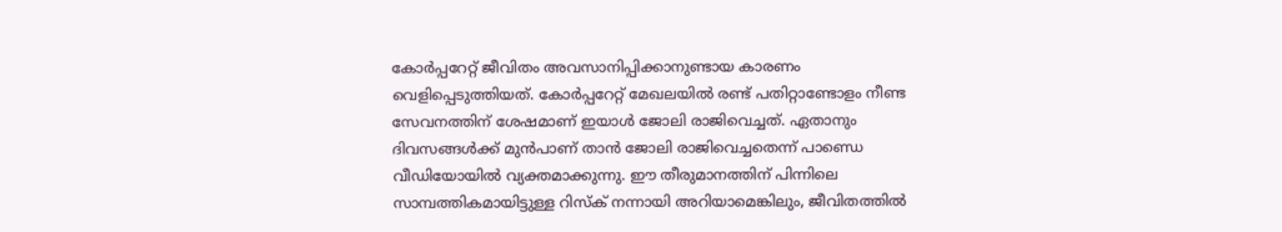കോർപ്പറേറ്റ് ജീവിതം അവസാനിപ്പിക്കാനുണ്ടായ കാരണം വെളിപ്പെടുത്തിയത്. കോർപ്പറേറ്റ് മേഖലയിൽ രണ്ട് പതിറ്റാണ്ടോളം നീണ്ട സേവനത്തിന് ശേഷമാണ് ഇയാൾ ജോലി രാജിവെച്ചത്. ഏതാനും ദിവസങ്ങൾക്ക് മുൻപാണ് താൻ ജോലി രാജിവെച്ചതെന്ന് പാണ്ഡെ വീഡിയോയിൽ വ്യക്തമാക്കുന്നു. ഈ തീരുമാനത്തിന് പിന്നിലെ സാമ്പത്തികമായിട്ടുള്ള റിസ്ക് നന്നായി അറിയാമെങ്കിലും, ജീവിതത്തിൽ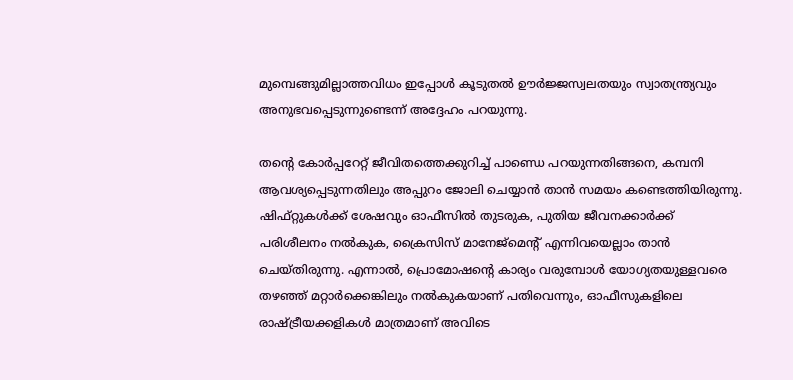മുമ്പെങ്ങുമില്ലാത്തവിധം ഇപ്പോൾ കൂടുതൽ ഊർജ്ജസ്വലതയും സ്വാതന്ത്ര്യവും അനുഭവപ്പെടുന്നുണ്ടെന്ന് അദ്ദേഹം പറയുന്നു.

തന്റെ കോർപ്പറേറ്റ് ജീവിതത്തെക്കുറിച്ച് പാണ്ഡെ പറയുന്നതിങ്ങനെ, കമ്പനി ആവശ്യപ്പെടുന്നതിലും അപ്പുറം ജോലി ചെയ്യാൻ താൻ സമയം കണ്ടെത്തിയിരുന്നു. ഷിഫ്റ്റുകൾക്ക് ശേഷവും ഓഫീസിൽ തുടരുക, പുതിയ ജീവനക്കാർക്ക് പരിശീലനം നൽകുക, ക്രൈസിസ് മാനേജ്മെന്റ് എന്നിവയെല്ലാം താൻ ചെയ്തിരുന്നു. എന്നാൽ, പ്രൊമോഷന്റെ കാര്യം വരുമ്പോൾ യോഗ്യതയുള്ളവരെ തഴഞ്ഞ് മറ്റാർക്കെങ്കിലും നൽകുകയാണ് പതിവെന്നും, ഓഫീസുകളിലെ രാഷ്ട്രീയക്കളികൾ മാത്രമാണ് അവിടെ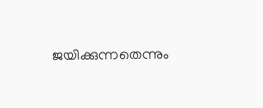ജയിക്കുന്നതെന്നും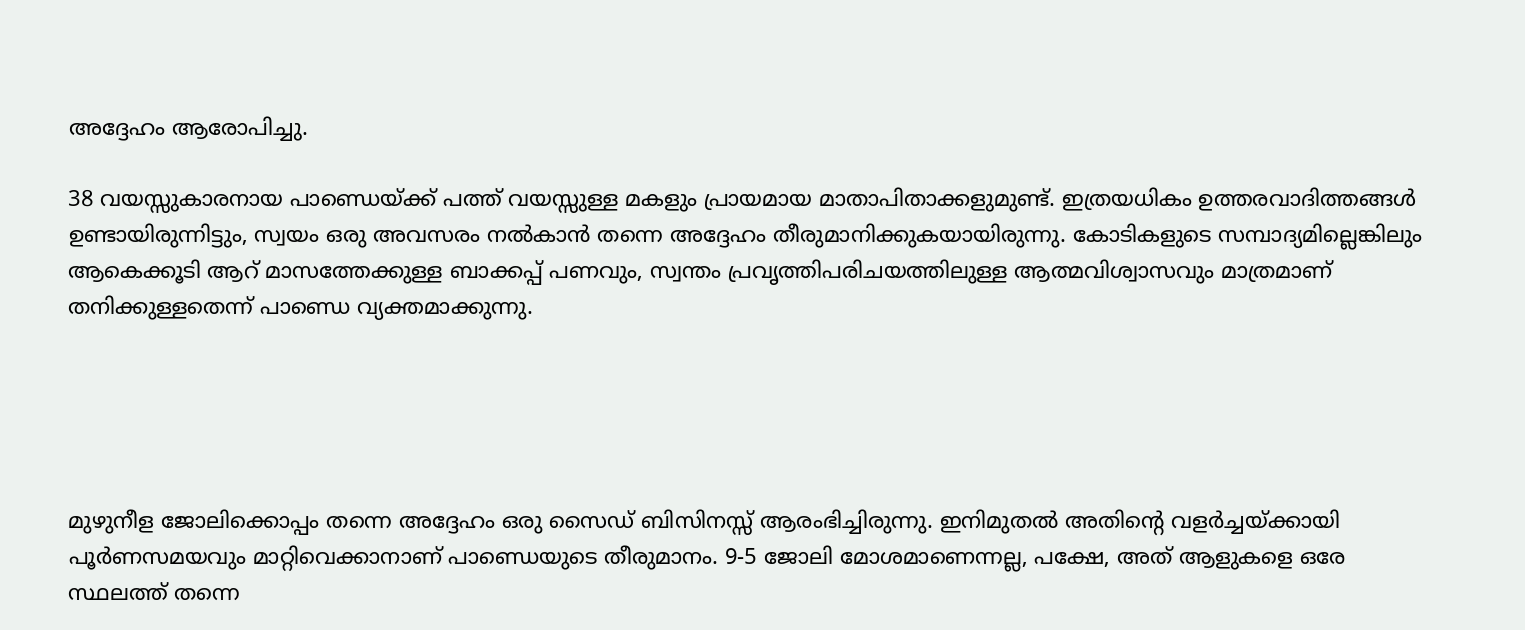അദ്ദേഹം ആരോപിച്ചു.

38 വയസ്സുകാരനായ പാണ്ഡെയ്ക്ക് പത്ത് വയസ്സുള്ള മകളും പ്രായമായ മാതാപിതാക്കളുമുണ്ട്. ഇത്രയധികം ഉത്തരവാദിത്തങ്ങൾ ഉണ്ടായിരുന്നിട്ടും, സ്വയം ഒരു അവസരം നൽകാൻ തന്നെ അദ്ദേഹം തീരുമാനിക്കുകയായിരുന്നു. കോടികളുടെ സമ്പാദ്യമില്ലെങ്കിലും ആകെക്കൂടി ആറ് മാസത്തേക്കുള്ള ബാക്കപ്പ് പണവും, സ്വന്തം പ്രവൃത്തിപരിചയത്തിലുള്ള ആത്മവിശ്വാസവും മാത്രമാണ് തനിക്കുള്ളതെന്ന് പാണ്ഡെ വ്യക്തമാക്കുന്നു.





മുഴുനീള ജോലിക്കൊപ്പം തന്നെ അദ്ദേഹം ഒരു സൈഡ് ബിസിനസ്സ് ആരംഭിച്ചിരുന്നു. ഇനിമുതൽ അതിന്റെ വളർച്ചയ്ക്കായി പൂർണസമയവും മാറ്റിവെക്കാനാണ് പാണ്ഡെയുടെ തീരുമാനം. 9-5 ജോലി മോശമാണെന്നല്ല, പക്ഷേ, അത് ആളുകളെ ഒരേ സ്ഥലത്ത് തന്നെ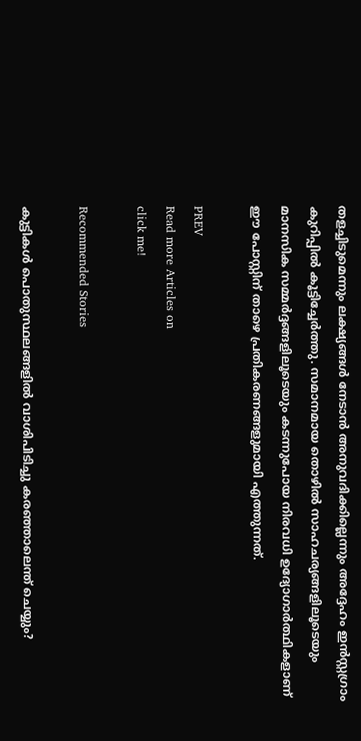തളച്ചിടുമെന്നും ലക്ഷ്യങ്ങൾ നേടാൻ അനുവദിക്കില്ലെന്നും അദ്ദേഹം ഇൻസ്റ്റഗ്രാം കുറിപ്പിൽ കൂട്ടിച്ചേർത്തു. സമാനമായ തൊഴിൽ സാഹചര്യങ്ങളിലൂടെയും മാനസിക സമ്മർദ്ദങ്ങളിലൂടെയും കടന്നുപോയ നിരവധി ഉദ്യോഗാർത്ഥികളാണ് ഈ പോസ്റ്റിന് താഴെ പ്രതികരണങ്ങളുമായി എത്തുന്നത്.

PREV
Read more Articles on
click me!

Recommended Stories

കുട്ടികൾ പൊതുസ്ഥലങ്ങളിൽ വാശിപിടിച്ചു കരഞ്ഞാലെന്ത് ചെയ്യും?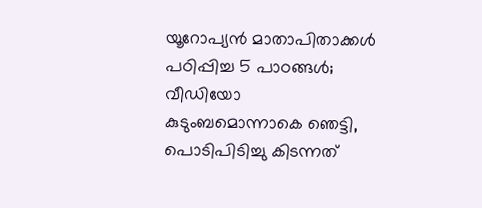യൂറോപ്യൻ മാതാപിതാക്കൾ പഠിപ്പിച്ച 5 പാഠങ്ങൾ; വീഡിയോ
കുടുംബമൊന്നാകെ ഞെട്ടി, പൊടിപിടിച്ചു കിടന്നത്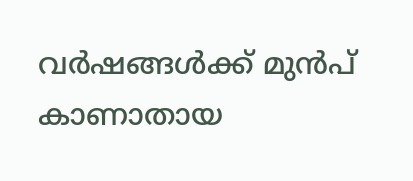വർഷങ്ങൾക്ക് മുൻപ് കാണാതായ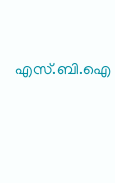എസ്.ബി.ഐ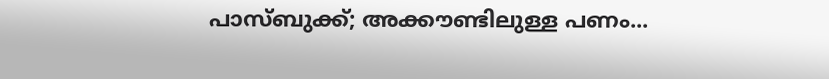പാസ്‌ബുക്ക്; അക്കൗണ്ടിലുള്ള പണം...